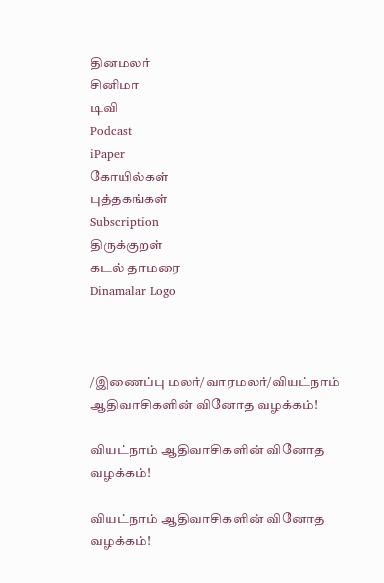தினமலர்
சினிமா
டிவி
Podcast
iPaper
கோயில்கள்
புத்தகங்கள்
Subscription
திருக்குறள்
கடல் தாமரை
Dinamalar Logo



/இணைப்பு மலர்/வாரமலர்/வியட்நாம் ஆதிவாசிகளின் வினோத வழக்கம்!

வியட்நாம் ஆதிவாசிகளின் வினோத வழக்கம்!

வியட்நாம் ஆதிவாசிகளின் வினோத வழக்கம்!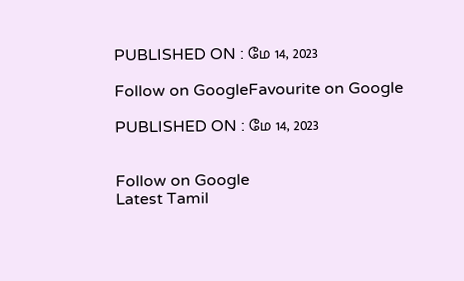PUBLISHED ON : மே 14, 2023

Follow on GoogleFavourite on Google

PUBLISHED ON : மே 14, 2023


Follow on Google
Latest Tamil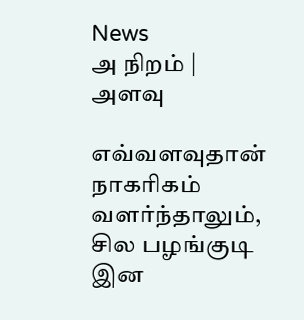News
அ நிறம் | அளவு

எவ்வளவுதான் நாகரிகம் வளர்ந்தாலும், சில பழங்குடி இன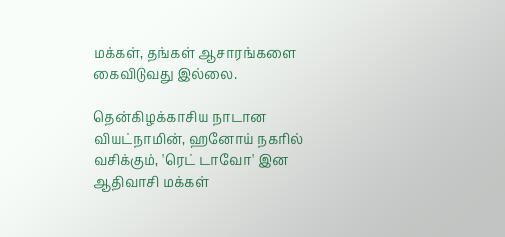மக்கள், தங்கள் ஆசாரங்களை கைவிடுவது இல்லை.

தென்கிழக்காசிய நாடான வியட்நாமின், ஹனோய் நகரில் வசிக்கும், 'ரெட் டாவோ' இன ஆதிவாசி மக்கள்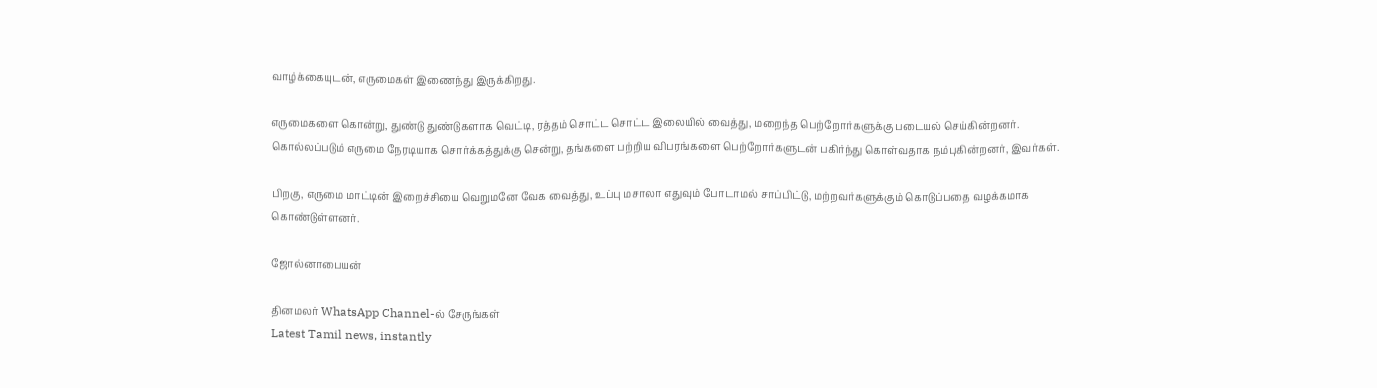வாழ்க்கையுடன், எருமைகள் இணைந்து இருக்கிறது.

எருமைகளை கொன்று, துண்டு துண்டுகளாக வெட்டி, ரத்தம் சொட்ட சொட்ட இலையில் வைத்து, மறைந்த பெற்றோர்களுக்கு படையல் செய்கின்றனர். கொல்லப்படும் எருமை நேரடியாக சொர்க்கத்துக்கு சென்று, தங்களை பற்றிய விபரங்களை பெற்றோர்களுடன் பகிர்ந்து கொள்வதாக நம்புகின்றனர், இவர்கள்.

பிறகு, எருமை மாட்டின் இறைச்சியை வெறுமனே வேக வைத்து, உப்பு மசாலா எதுவும் போடாமல் சாப்பிட்டு, மற்றவர்களுக்கும் கொடுப்பதை வழக்கமாக கொண்டுள்ளனர்.

ஜோல்னாபையன்

தினமலர் WhatsApp Channel-ல் சேருங்கள்
Latest Tamil news, instantly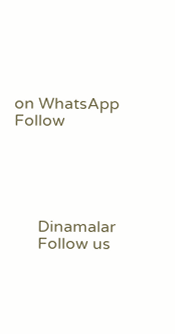on WhatsApp
Follow





      Dinamalar
      Follow us